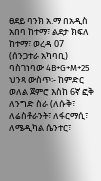ፀደይ ባንክ አ.ማ በአዲስ አበባ ከተማ፣ ልደታ ክፍለ ከተማ፣ ወረዳ 07 (ሰንጋተራ አካባቢ) ባስገነባው 4B+G+M+25 ህንጻ ውስጥ፡- ከምድር ወለል ጀምሮ እስከ 6ኛ ፎቅ ለንግድ ስራ (ለሱቅ፣ ለሬስቶራንት፣ ለፋርማሲ፣ ለሜዲካል ሴንተር፣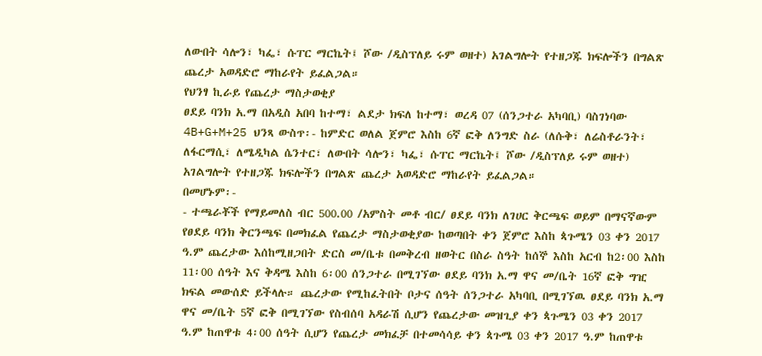ለውበት ሳሎን፣ ካፌ፣ ሱፐር ማርኬት፤ ሾው /ዲስፕለይ ሩም ወዘተ) አገልግሎት የተዘጋጁ ክፍሎችን በግልጽ ጨረታ አወዳድሮ ማከራየት ይፈልጋል።
የህንፃ ኪራይ የጨረታ ማስታወቂያ
ፀደይ ባንክ አ.ማ በአዲስ አበባ ከተማ፣ ልደታ ክፍለ ከተማ፣ ወረዳ 07 (ሰንጋተራ አካባቢ) ባስገነባው 4B+G+M+25 ህንጻ ውስጥ፡- ከምድር ወለል ጀምሮ እስከ 6ኛ ፎቅ ለንግድ ስራ (ለሱቅ፣ ለሬስቶራንት፣ ለፋርማሲ፣ ለሜዲካል ሴንተር፣ ለውበት ሳሎን፣ ካፌ፣ ሱፐር ማርኬት፤ ሾው /ዲስፕለይ ሩም ወዘተ) አገልግሎት የተዘጋጁ ክፍሎችን በግልጽ ጨረታ አወዳድሮ ማከራየት ይፈልጋል።
በመሆኑም፡-
- ተጫራቾች የማይመለስ ብር 500.00 /አምስት መቶ ብር/ ፀደይ ባንክ ለገሀር ቅርጫፍ ወይም በማናኛውም የፀደይ ባንክ ቅርንጫፍ በመክፈል የጨረታ ማስታወቂያው ከወጣበት ቀን ጀምሮ እስከ ጳጉሜን 03 ቀን 2017 ዓ.ም ጨረታው እሰከሚዘጋበት ድርስ መ/ቤቱ በመቅረብ ዘወትር በስራ ስዓት ከሰኞ እስከ አርብ ከ2፡00 እስከ 11፡00 ሰዓት እና ቅዳሜ እስከ 6፡00 ሰንጋተራ በሚገኘው ፀደይ ባንክ አ.ማ ዋና መ/ቤት 16ኛ ፎቅ ግዢ ክፍል መውሰድ ይችላሉ። ጨረታው የሚከፈትበት ቦታና ሰዓት ሰንጋተራ አካባቢ በሚገኘዉ ፀደይ ባንክ አ.ማ ዋና መ/ቤት 5ኛ ፎቅ በሚገኘው የስብሰባ አዳራሽ ሲሆን የጨረታው መዝጊያ ቀን ጳጉሜን 03 ቀን 2017 ዓ.ም ከጠዋቱ 4፡00 ሰዓት ሲሆን የጨረታ መክፈቻ በተመሳሳይ ቀን ጳጉሜ 03 ቀን 2017 ዓ.ም ከጠዋቱ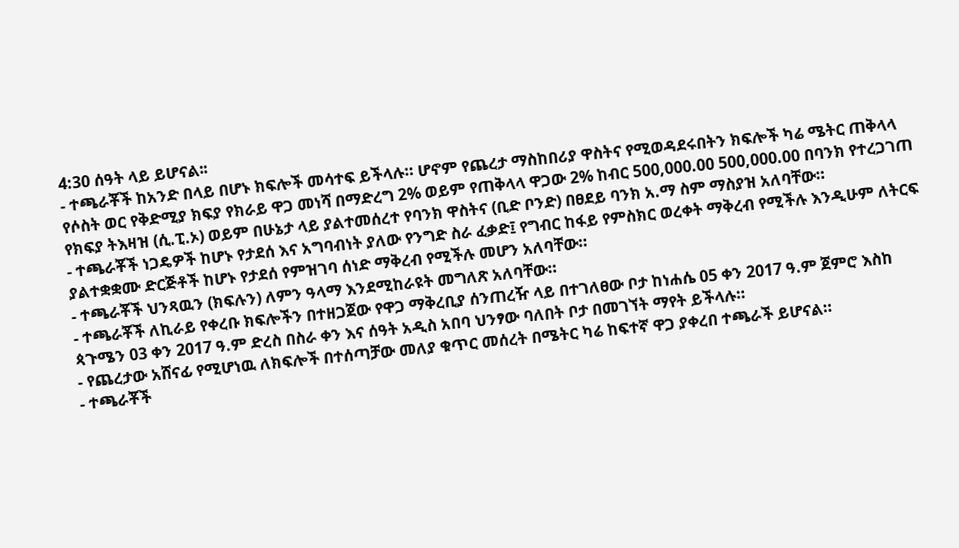4:30 ሰዓት ላይ ይሆናል፡፡
- ተጫራቾች ከአንድ በላይ በሆኑ ክፍሎች መሳተፍ ይችላሉ። ሆኖም የጨረታ ማስከበሪያ ዋስትና የሚወዳደሩበትን ክፍሎች ካሬ ሜትር ጠቅላላ የሶስት ወር የቅድሚያ ክፍያ የክራይ ዋጋ መነሻ በማድረግ 2% ወይም የጠቅላላ ዋጋው 2% ከብር 500,000.00 500,000.00 በባንክ የተረጋገጠ የክፍያ ትእዛዝ (ሲ.ፒ.ኦ) ወይም በሁኔታ ላይ ያልተመሰረተ የባንክ ዋስትና (ቢድ ቦንድ) በፀደይ ባንክ አ.ማ ስም ማስያዝ አለባቸው።
- ተጫራቾች ነጋዴዎች ከሆኑ የታደሰ እና አግባብነት ያለው የንግድ ስራ ፈቃድ፤ የግብር ከፋይ የምስክር ወረቀት ማቅረብ የሚችሉ እንዲሁም ለትርፍ ያልተቋቋሙ ድርጅቶች ከሆኑ የታደሰ የምዝገባ ሰነድ ማቅረብ የሚችሉ መሆን አለባቸው።
- ተጫራቾች ህንጻዉን (ክፍሉን) ለምን ዓላማ እንደሚከራዩት መግለጽ አለባቸው።
- ተጫራቾች ለኪራይ የቀረቡ ክፍሎችን በተዘጋጀው የዋጋ ማቅረቢያ ሰንጠረዥ ላይ በተገለፀው ቦታ ከነሐሴ 05 ቀን 2017 ዓ.ም ጀምሮ እስከ ጳጉሜን 03 ቀን 2017 ዓ.ም ድረስ በስራ ቀን እና ሰዓት አዲስ አበባ ህንፃው ባለበት ቦታ በመገኘት ማየት ይችላሉ።
- የጨረታው አሸናፊ የሚሆነዉ ለክፍሎች በተሰጣቻው መለያ ቁጥር መሰረት በሜትር ካሬ ከፍተኛ ዋጋ ያቀረበ ተጫራች ይሆናል።
- ተጫራቾች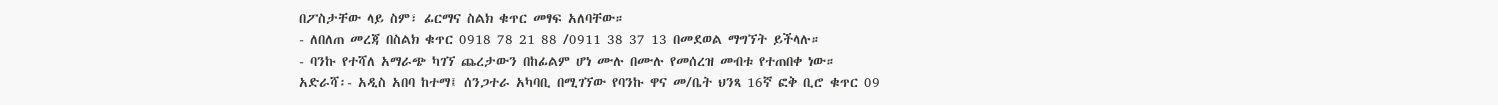በፖስታቸው ላይ ስም፣ ፊርማና ስልክ ቁጥር መፃፍ አለባቸው።
- ለበለጠ መረጃ በስልክ ቁጥር 0918 78 21 88 /0911 38 37 13 በመደወል ማግኘት ይችላሉ።
- ባንኩ የተሻለ አማራጭ ካገኘ ጨረታውን በከፊልም ሆነ ሙሉ በሙሉ የመሰረዝ መብቱ የተጠበቀ ነው።
አድራሻ፡- አዲስ አበባ ከተማ፤ ሰንጋተራ አካባቢ በሚገኘው የባንኩ ዋና መ/ቤት ህንጻ 16ኛ ፎቅ ቢሮ ቁጥር 09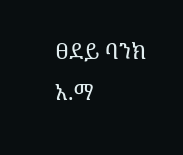ፀደይ ባንክ አ.ማ